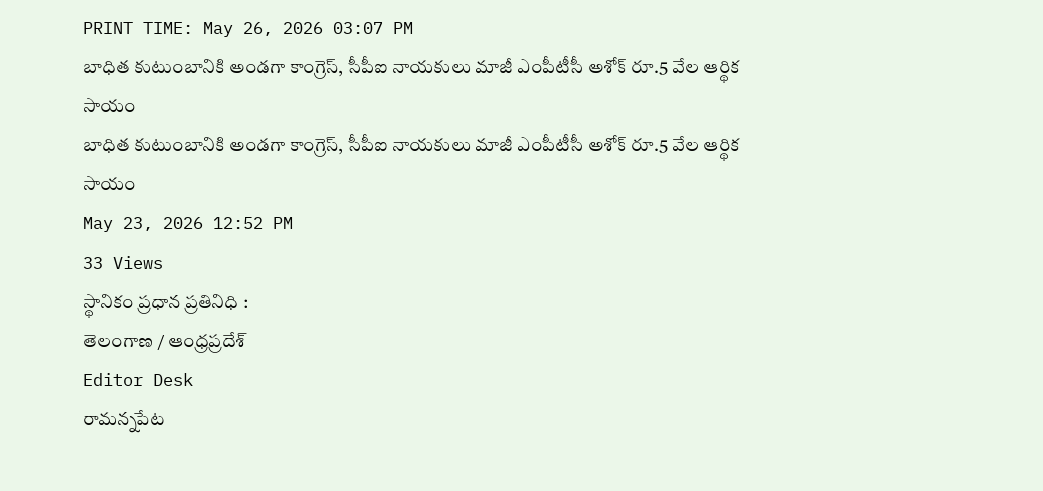PRINT TIME: May 26, 2026 03:07 PM
బాధిత కుటుంబానికి అండగా కాంగ్రెస్, సీపీఐ నాయకులు మాజీ ఎంపీటీసీ అశోక్ రూ.5 వేల ఆర్థిక సాయం
బాధిత కుటుంబానికి అండగా కాంగ్రెస్, సీపీఐ నాయకులు మాజీ ఎంపీటీసీ అశోక్ రూ.5 వేల ఆర్థిక సాయం
May 23, 2026 12:52 PM
33 Views
స్థానికం ప్రధాన ప్రతినిధి :
తెలంగాణ / ఆంధ్రప్రదేశ్
Editor Desk
రామన్నపేట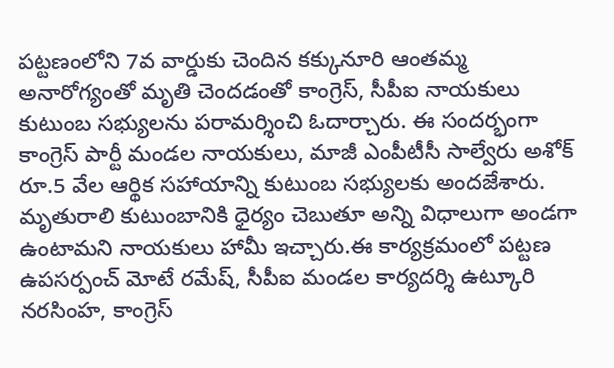పట్టణంలోని 7వ వార్డుకు చెందిన కక్కునూరి ఆంతమ్మ అనారోగ్యంతో మృతి చెందడంతో కాంగ్రెస్, సీపీఐ నాయకులు కుటుంబ సభ్యులను పరామర్శించి ఓదార్చారు. ఈ సందర్భంగా కాంగ్రెస్ పార్టీ మండల నాయకులు, మాజీ ఎంపీటీసీ సాల్వేరు అశోక్ రూ.5 వేల ఆర్థిక సహాయాన్ని కుటుంబ సభ్యులకు అందజేశారు.
మృతురాలి కుటుంబానికి ధైర్యం చెబుతూ అన్ని విధాలుగా అండగా ఉంటామని నాయకులు హామీ ఇచ్చారు.ఈ కార్యక్రమంలో పట్టణ ఉపసర్పంచ్ మోటే రమేష్, సీపీఐ మండల కార్యదర్శి ఉట్కూరి నరసింహ, కాంగ్రెస్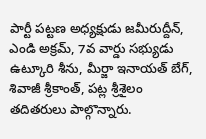పార్టీ పట్టణ అధ్యక్షుడు జమీరుద్దీన్, ఎండి అక్రమ్, 7వ వార్డు సభ్యుడు ఉట్కూరి శీను, మీర్జా ఇనాయత్ బేగ్, శివాజీ శ్రీకాంత్, పట్ల శ్రీశైలం తదితరులు పాల్గొన్నారు.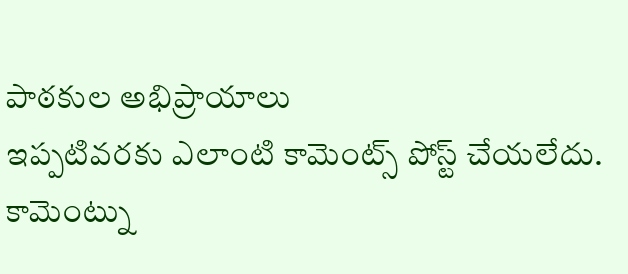పాఠకుల అభిప్రాయాలు
ఇప్పటివరకు ఎలాంటి కామెంట్స్ పోస్ట్ చేయలేదు.
కామెంట్ను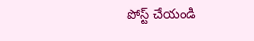పోస్ట్ చేయండి